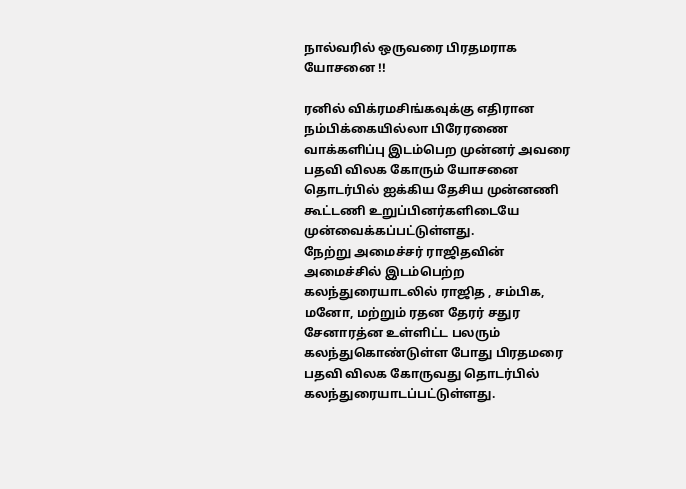நால்வரில் ஒருவரை பிரதமராக யோசனை !!

ரனில் விக்ரமசிங்கவுக்கு எதிரான நம்பிக்கையில்லா பிரேரணை வாக்களிப்பு இடம்பெற முன்னர் அவரை பதவி விலக கோரும் யோசனை தொடர்பில் ஐக்கிய தேசிய முன்னணி கூட்டணி உறுப்பினர்களிடையே முன்வைக்கப்பட்டுள்ளது.
நேற்று அமைச்சர் ராஜிதவின் அமைச்சில் இடம்பெற்ற கலந்துரையாடலில் ராஜித , சம்பிக, மனோ, மற்றும் ரதன தேரர் சதுர சேனாரத்ன உள்ளிட்ட பலரும் கலந்துகொண்டுள்ள போது பிரதமரை பதவி விலக கோருவது தொடர்பில் கலந்துரையாடப்பட்டுள்ளது.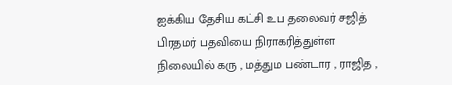ஐக்கிய தேசிய கட்சி உப தலைவர் சஜித் பிரதமர் பதவியை நிராகரித்துள்ள நிலையில் கரு , மத்தும பண்டார , ராஜித ,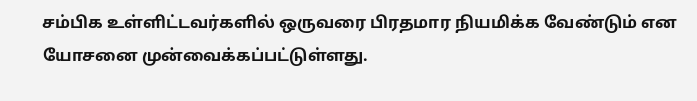சம்பிக உள்ளிட்டவர்களில் ஒருவரை பிரதமார நியமிக்க வேண்டும் என யோசனை முன்வைக்கப்பட்டுள்ளது.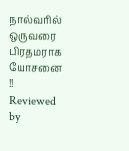நால்வரில் ஒருவரை பிரதமராக யோசனை !!
Reviewed by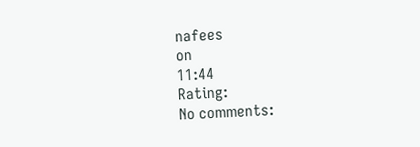nafees
on
11:44
Rating:
No comments: